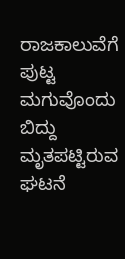ರಾಜಕಾಲುವೆಗೆ ಪುಟ್ಟ ಮಗುವೊಂದು ಬಿದ್ದು ಮೃತಪಟ್ಟಿರುವ ಘಟನೆ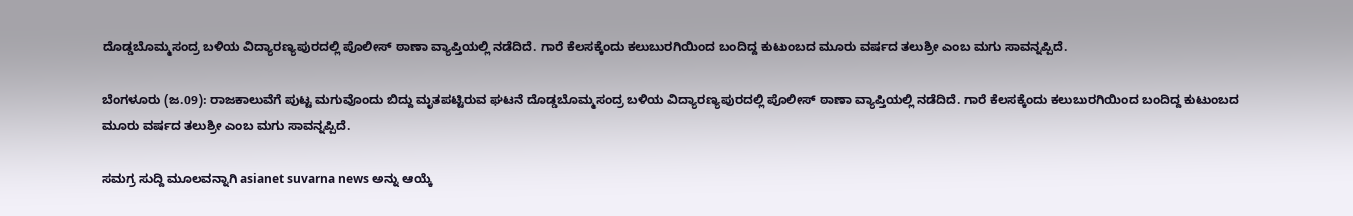ದೊಡ್ಡಬೊಮ್ಮಸಂದ್ರ ಬಳಿಯ ವಿದ್ಯಾರಣ್ಯಪುರದಲ್ಲಿ ಪೊಲೀಸ್ ಠಾಣಾ ವ್ಯಾಪ್ತಿಯಲ್ಲಿ ನಡೆದಿದೆ. ಗಾರೆ ಕೆಲಸಕ್ಕೆಂದು ಕಲುಬುರಗಿಯಿಂದ ಬಂದಿದ್ದ ಕುಟುಂಬದ ಮೂರು ವರ್ಷದ ತಲುಶ್ರೀ ಎಂಬ ಮಗು ಸಾವನ್ನಪ್ಪಿದೆ.

ಬೆಂಗಳೂರು (ಜ.09): ರಾಜಕಾಲುವೆಗೆ ಪುಟ್ಟ ಮಗುವೊಂದು ಬಿದ್ದು ಮೃತಪಟ್ಟಿರುವ ಘಟನೆ ದೊಡ್ಡಬೊಮ್ಮಸಂದ್ರ ಬಳಿಯ ವಿದ್ಯಾರಣ್ಯಪುರದಲ್ಲಿ ಪೊಲೀಸ್ ಠಾಣಾ ವ್ಯಾಪ್ತಿಯಲ್ಲಿ ನಡೆದಿದೆ. ಗಾರೆ ಕೆಲಸಕ್ಕೆಂದು ಕಲುಬುರಗಿಯಿಂದ ಬಂದಿದ್ದ ಕುಟುಂಬದ ಮೂರು ವರ್ಷದ ತಲುಶ್ರೀ ಎಂಬ ಮಗು ಸಾವನ್ನಪ್ಪಿದೆ.

ಸಮಗ್ರ ಸುದ್ದಿ ಮೂಲವನ್ನಾಗಿ asianet suvarna news ಅನ್ನು ಆಯ್ಕೆ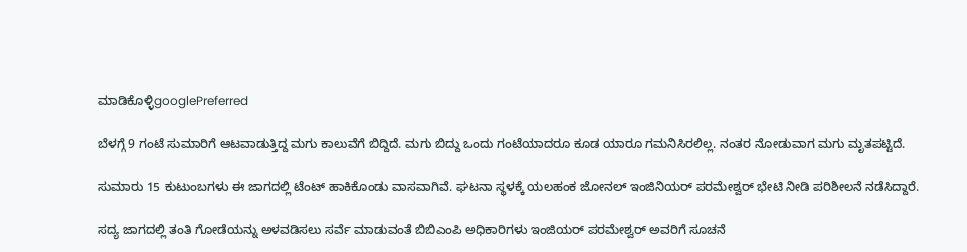ಮಾಡಿಕೊಳ್ಳಿgooglePreferred

ಬೆಳಗ್ಗೆ 9 ಗಂಟೆ ಸುಮಾರಿಗೆ ಆಟವಾಡುತ್ತಿದ್ದ ಮಗು ಕಾಲುವೆಗೆ ಬಿದ್ದಿದೆ. ಮಗು ಬಿದ್ದು ಒಂದು ಗಂಟೆಯಾದರೂ ಕೂಡ ಯಾರೂ ಗಮನಿಸಿರಲಿಲ್ಲ. ನಂತರ ನೋಡುವಾಗ ಮಗು ಮೃತಪಟ್ಟಿದೆ.

ಸುಮಾರು 15 ಕುಟುಂಬಗಳು ಈ ಜಾಗದಲ್ಲಿ ಟೆಂಟ್ ಹಾಕಿಕೊಂಡು ವಾಸವಾಗಿವೆ. ಘಟನಾ ಸ್ಥಳಕ್ಕೆ ಯಲಹಂಕ ಜೋನಲ್ ಇಂಜಿನಿಯರ್ ಪರಮೇಶ್ವರ್ ಭೇಟಿ ನೀಡಿ ಪರಿಶೀಲನೆ ನಡೆಸಿದ್ದಾರೆ.

ಸದ್ಯ ಜಾಗದಲ್ಲಿ ತಂತಿ ಗೋಡೆಯನ್ನು ಅಳವಡಿಸಲು ಸರ್ವೆ ಮಾಡುವಂತೆ ಬಿಬಿಎಂಪಿ ಅಧಿಕಾರಿಗಳು ಇಂಜಿಯರ್ ಪರಮೇಶ್ವರ್ ಅವರಿಗೆ ಸೂಚನೆ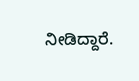ನೀಡಿದ್ದಾರೆ.